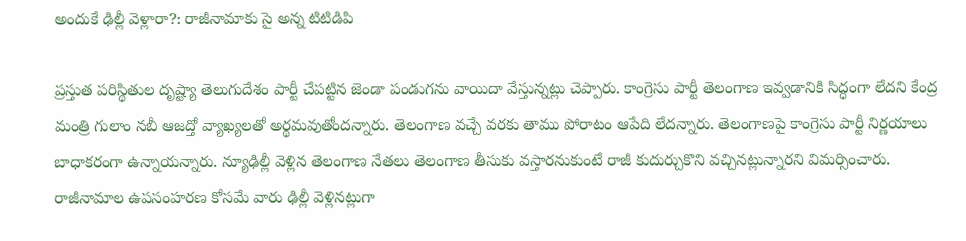అందుకే ఢిల్లీ వెళ్లారా?: రాజీనామాకు సై అన్న టిటిడిపి

ప్రస్తుత పరిస్థితుల దృష్ట్యా తెలుగుదేశం పార్టీ చేపట్టిన జెండా పండుగను వాయిదా వేస్తున్నట్లు చెప్పారు. కాంగ్రెసు పార్టీ తెలంగాణ ఇవ్వడానికి సిద్ధంగా లేదని కేంద్ర మంత్రి గులాం నబీ ఆజద్తో వ్యాఖ్యలతో అర్థమవుతోందన్నారు. తెలంగాణ వచ్చే వరకు తాము పోరాటం ఆపేది లేదన్నారు. తెలంగాణపై కాంగ్రెసు పార్టీ నిర్ణయాలు బాధాకరంగా ఉన్నాయన్నారు. న్యూఢిల్లీ వెళ్లిన తెలంగాణ నేతలు తెలంగాణ తీసుకు వస్తారనుకుంటే రాజీ కుదుర్చుకొని వచ్చినట్లున్నారని విమర్సించారు. రాజీనామాల ఉపసంహరణ కోసమే వారు ఢిల్లీ వెళ్లినట్లుగా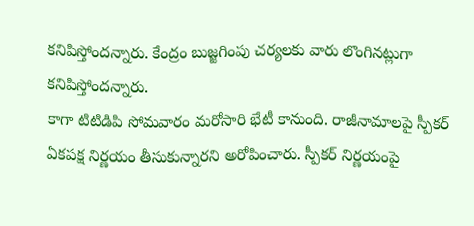కనిపిస్తోందన్నారు. కేంద్రం బుజ్జగింపు చర్యలకు వారు లొంగినట్లుగా కనిపిస్తోందన్నారు.
కాగా టిటిడిపి సోమవారం మరోసారి భేటీ కానుంది. రాజీనామాలపై స్పీకర్ ఏకపక్ష నిర్ణయం తీసుకున్నారని అరోపించారు. స్పీకర్ నిర్ణయంపై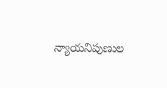న్యాయనిపుణుల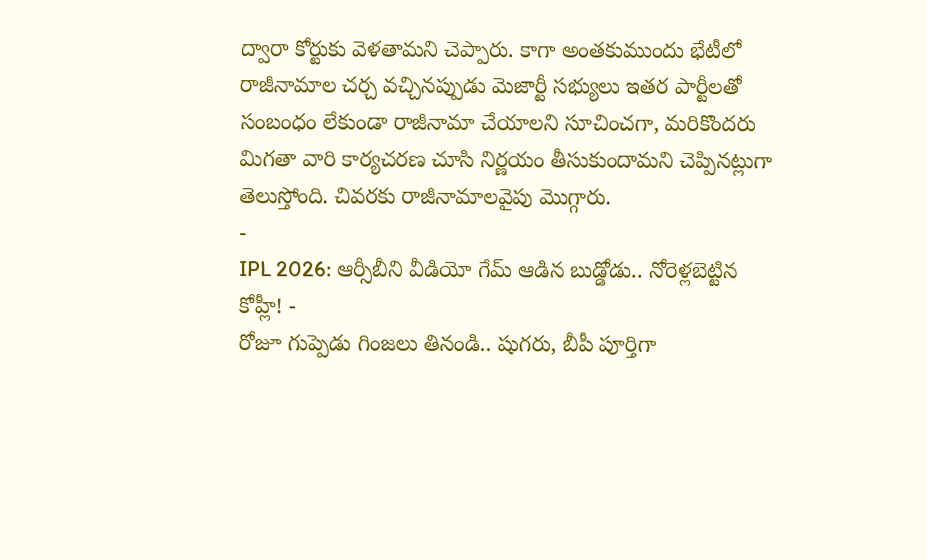ద్వారా కోర్టుకు వెళతామని చెప్పారు. కాగా అంతకుముందు భేటీలో రాజీనామాల చర్చ వచ్చినప్పుడు మెజార్టీ సభ్యులు ఇతర పార్టీలతో సంబంధం లేకుండా రాజీనామా చేయాలని సూచించగా, మరికొందరు మిగతా వారి కార్యచరణ చూసి నిర్ణయం తీసుకుందామని చెప్పినట్లుగా తెలుస్తోంది. చివరకు రాజీనామాలవైపు మొగ్గారు.
-
IPL 2026: ఆర్సీబీని వీడియో గేమ్ ఆడిన బుడ్డోడు.. నోరెళ్లబెట్టిన కోహ్లీ! -
రోజూ గుప్పెడు గింజలు తినండి.. షుగరు, బీపీ పూర్తిగా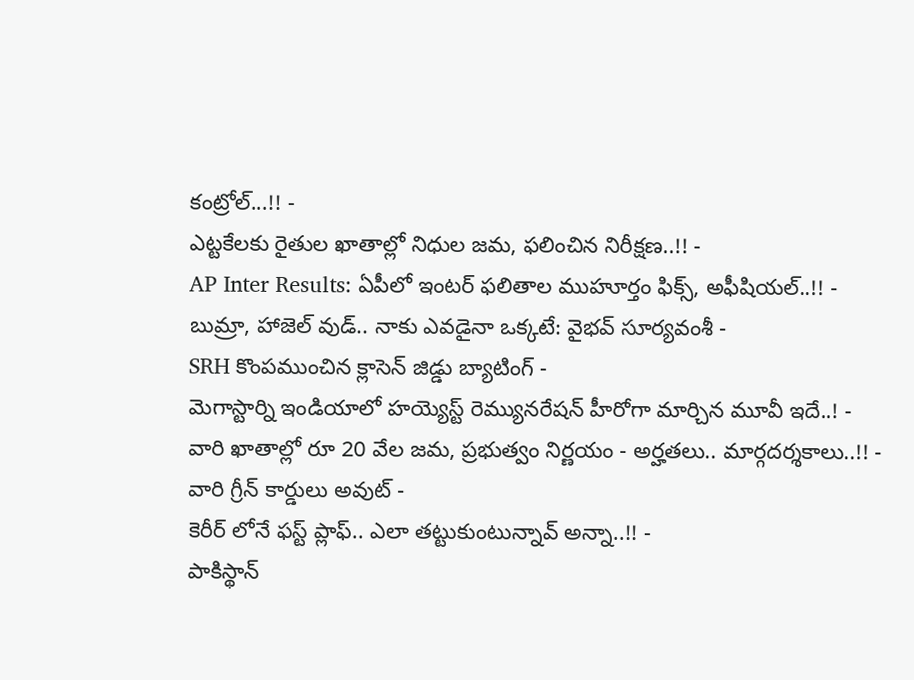కంట్రోల్...!! -
ఎట్టకేలకు రైతుల ఖాతాల్లో నిధుల జమ, ఫలించిన నిరీక్షణ..!! -
AP Inter Results: ఏపీలో ఇంటర్ ఫలితాల ముహూర్తం ఫిక్స్, అఫీషియల్..!! -
బుమ్రా, హాజెల్ వుడ్.. నాకు ఎవడైనా ఒక్కటే: వైభవ్ సూర్యవంశీ -
SRH కొంపముంచిన క్లాసెన్ జిడ్డు బ్యాటింగ్ -
మెగాస్టార్ని ఇండియాలో హయ్యెస్ట్ రెమ్యునరేషన్ హీరోగా మార్చిన మూవీ ఇదే..! -
వారి ఖాతాల్లో రూ 20 వేల జమ, ప్రభుత్వం నిర్ణయం - అర్హతలు.. మార్గదర్శకాలు..!! -
వారి గ్రీన్ కార్డులు అవుట్ -
కెరీర్ లోనే ఫస్ట్ ప్లాఫ్.. ఎలా తట్టుకుంటున్నావ్ అన్నా..!! -
పాకిస్థాన్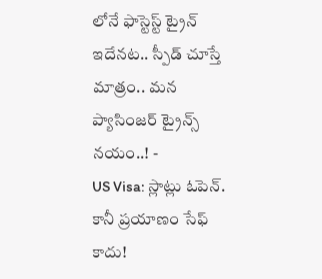లోనే ఫాస్టెస్ట్ ట్రైన్ ఇదేనట.. స్పీడ్ చూస్తే మాత్రం.. మన ప్యాసింజర్ ట్రైన్స్ నయం..! -
US Visa: స్లాట్లు ఓపెన్. కానీ ప్రయాణం సేఫ్ కాదు!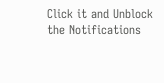Click it and Unblock the Notifications